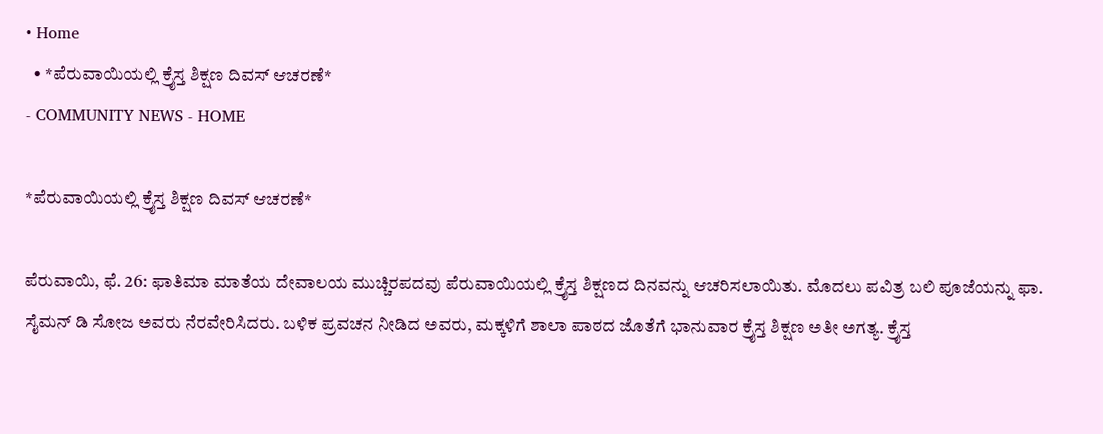• Home
  • *ಪೆರುವಾಯಿಯಲ್ಲಿ ಕ್ರೈಸ್ತ ಶಿಕ್ಷಣ ದಿವಸ್ ಆಚರಣೆ*
- COMMUNITY NEWS - HOME

*ಪೆರುವಾಯಿಯಲ್ಲಿ ಕ್ರೈಸ್ತ ಶಿಕ್ಷಣ ದಿವಸ್ ಆಚರಣೆ*

ಪೆರುವಾಯಿ, ಫೆ. 26: ಫಾತಿಮಾ ಮಾತೆಯ ದೇವಾಲಯ ಮುಚ್ಚಿರಪದವು ಪೆರುವಾಯಿಯಲ್ಲಿ ಕ್ರೈಸ್ತ ಶಿಕ್ಷಣದ ದಿನವನ್ನು ಆಚರಿಸಲಾಯಿತು. ಮೊದಲು ಪವಿತ್ರ ಬಲಿ ಪೂಜೆಯನ್ನು ಫಾ. ಸೈಮನ್ ಡಿ ಸೋಜ‌ ಅವರು ನೆರವೇರಿಸಿದರು. ಬಳಿಕ ಪ್ರವಚನ ನೀಡಿದ ಅವರು, ಮಕ್ಕಳಿಗೆ ಶಾಲಾ ಪಾಠದ ಜೊತೆಗೆ ಭಾನುವಾರ ಕ್ರೈಸ್ತ ಶಿಕ್ಷಣ ಅತೀ ಅಗತ್ಯ. ಕ್ರೈಸ್ತ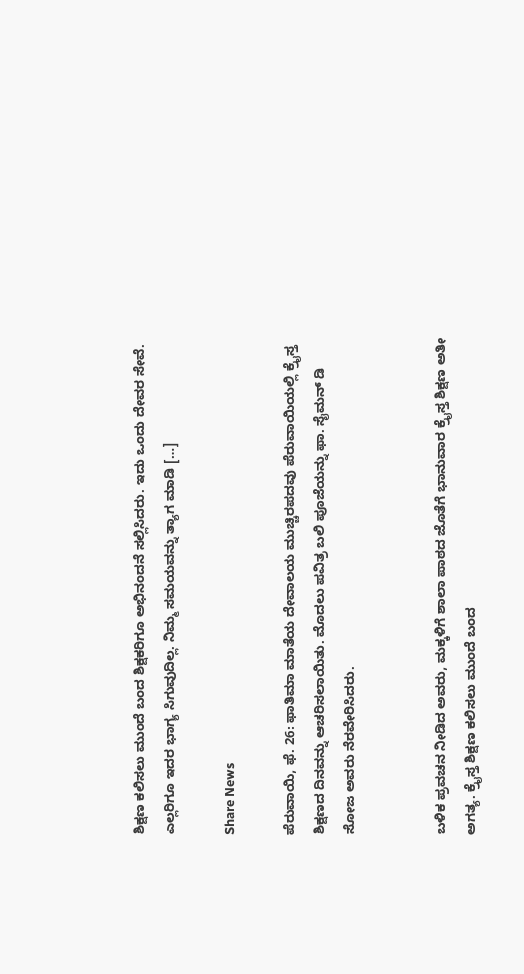ಶಿಕ್ಷಣ ಕಲಿಸಲು ಮುಂದೆ ಬಂದ ಶಿಕ್ಷಕರಿಗೂ ಅಭಿನಂದನೆ ಸಲ್ಲಿಸಿದರು. ಇದು ಒಂದು ದೇವರ ಸೇವೆ. ಎಲ್ಲರಿಗೂ ಇದರ ಭಾಗ್ಯ ಸಿಗುವುದಿಲ್ಲ. ನಿಮ್ಮ ಸಮಯವನ್ನು ತ್ಯಾಗ ಮಾಡಿ […]

Share News

ಪೆರುವಾಯಿ, ಫೆ. 26: ಫಾತಿಮಾ ಮಾತೆಯ ದೇವಾಲಯ ಮುಚ್ಚಿರಪದವು ಪೆರುವಾಯಿಯಲ್ಲಿ ಕ್ರೈಸ್ತ ಶಿಕ್ಷಣದ ದಿನವನ್ನು ಆಚರಿಸಲಾಯಿತು. ಮೊದಲು ಪವಿತ್ರ ಬಲಿ ಪೂಜೆಯನ್ನು ಫಾ. ಸೈಮನ್ ಡಿ ಸೋಜ‌ ಅವರು ನೆರವೇರಿಸಿದರು.


ಬಳಿಕ ಪ್ರವಚನ ನೀಡಿದ ಅವರು, ಮಕ್ಕಳಿಗೆ ಶಾಲಾ ಪಾಠದ ಜೊತೆಗೆ ಭಾನುವಾರ ಕ್ರೈಸ್ತ ಶಿಕ್ಷಣ ಅತೀ ಅಗತ್ಯ. ಕ್ರೈಸ್ತ ಶಿಕ್ಷಣ ಕಲಿಸಲು ಮುಂದೆ ಬಂದ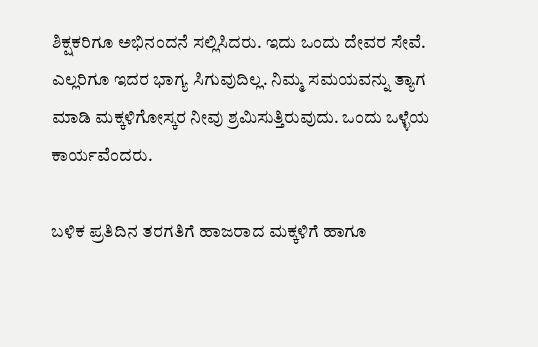ಶಿಕ್ಷಕರಿಗೂ ಅಭಿನಂದನೆ ಸಲ್ಲಿಸಿದರು. ಇದು ಒಂದು ದೇವರ ಸೇವೆ. ಎಲ್ಲರಿಗೂ ಇದರ ಭಾಗ್ಯ ಸಿಗುವುದಿಲ್ಲ. ನಿಮ್ಮ ಸಮಯವನ್ನು ತ್ಯಾಗ ಮಾಡಿ ಮಕ್ಕಳಿಗೋಸ್ಕರ ನೀವು ಶ್ರಮಿಸುತ್ತಿರುವುದು. ಒಂದು ಒಳ್ಳೆಯ ಕಾರ್ಯವೆಂದರು.

ಬಳಿಕ ಪ್ರತಿದಿನ ತರಗತಿಗೆ ಹಾಜರಾದ ಮಕ್ಕಳಿಗೆ ಹಾಗೂ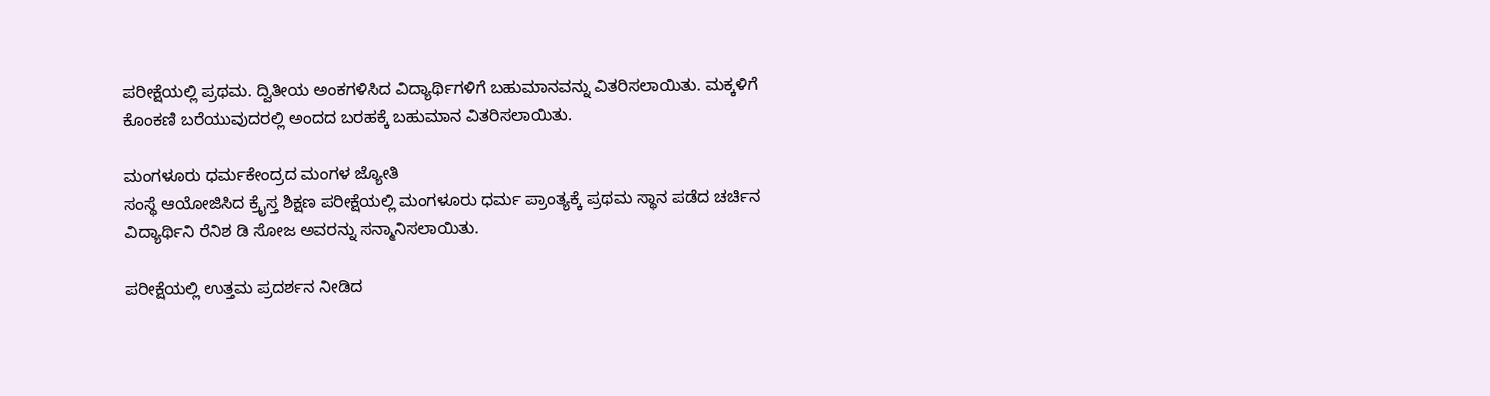ಪರೀಕ್ಷೆಯಲ್ಲಿ ಪ್ರಥಮ. ದ್ವಿತೀಯ ಅಂಕಗಳಿಸಿದ ವಿದ್ಯಾರ್ಥಿಗಳಿಗೆ ಬಹುಮಾನವನ್ನು ವಿತರಿಸಲಾಯಿತು. ಮಕ್ಕಳಿಗೆ ಕೊಂಕಣಿ ಬರೆಯುವುದರಲ್ಲಿ ಅಂದದ ಬರಹಕ್ಕೆ ಬಹುಮಾನ ವಿತರಿಸಲಾಯಿತು.

ಮಂಗಳೂರು ಧರ್ಮಕೇಂದ್ರದ ಮಂಗಳ ಜ್ಯೋತಿ
ಸಂಸ್ಥೆ ಆಯೋಜಿಸಿದ ಕ್ರೈಸ್ತ ಶಿಕ್ಷಣ ಪರೀಕ್ಷೆಯಲ್ಲಿ ಮಂಗಳೂರು ಧರ್ಮ ಪ್ರಾಂತ್ಯಕ್ಕೆ ಪ್ರಥಮ ಸ್ಥಾನ ಪಡೆದ ಚರ್ಚಿನ ವಿದ್ಯಾರ್ಥಿನಿ ರೆನಿಶ ಡಿ ಸೋಜ‌ ಅವರನ್ನು ಸನ್ಮಾನಿಸಲಾಯಿತು.

ಪರೀಕ್ಷೆಯಲ್ಲಿ ಉತ್ತಮ ಪ್ರದರ್ಶನ ನೀಡಿದ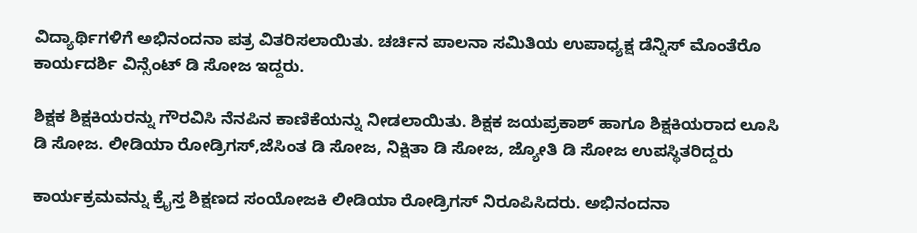ವಿದ್ಯಾರ್ಥಿಗಳಿಗೆ ಅಭಿನಂದನಾ ಪತ್ರ ವಿತರಿಸಲಾಯಿತು. ಚರ್ಚಿನ ಪಾಲನಾ ಸಮಿತಿಯ ಉಪಾಧ್ಯಕ್ಷ ಡೆನ್ನಿಸ್ ಮೊಂತೆರೊ ಕಾರ್ಯದರ್ಶಿ ವಿನ್ಸೆಂಟ್ ಡಿ ಸೋಜ ಇದ್ದರು.

ಶಿಕ್ಷಕ ಶಿಕ್ಷಕಿಯರನ್ನು ಗೌರವಿಸಿ ನೆನಪಿನ ಕಾಣಿಕೆಯನ್ನು ನೀಡಲಾಯಿತು. ಶಿಕ್ಷಕ ಜಯಪ್ರಕಾಶ್ ಹಾಗೂ ಶಿಕ್ಷಕಿಯರಾದ ಲೂಸಿ ಡಿ ಸೋಜ‌. ಲೀಡಿಯಾ ರೋಡ್ರಿಗಸ್,ಜೆಸಿಂತ ಡಿ ಸೋಜ‌, ನಿಕ್ಷಿತಾ ಡಿ ಸೋಜ‌, ಜ್ಯೋತಿ ಡಿ ಸೋಜ‌ ಉಪಸ್ಥಿತರಿದ್ದರು

ಕಾರ್ಯಕ್ರಮವನ್ನು ಕ್ರೈಸ್ತ ಶಿಕ್ಷಣದ ಸಂಯೋಜಕಿ ಲೀಡಿಯಾ ರೋಡ್ರಿಗಸ್ ನಿರೂಪಿಸಿದರು. ಅಭಿನಂದನಾ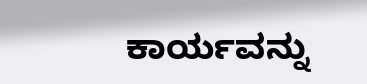ಕಾರ್ಯವನ್ನು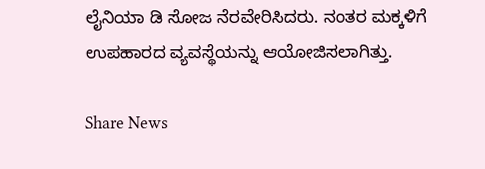ಲೈನಿಯಾ ಡಿ ಸೋಜ‌ ನೆರವೇರಿಸಿದರು. ನಂತರ ಮಕ್ಕಳಿಗೆ ಉಪಹಾರದ ವ್ಯವಸ್ಥೆಯನ್ನು ಆಯೋಜಿಸಲಾಗಿತ್ತು.

Share News